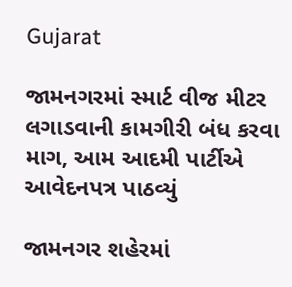Gujarat

જામનગરમાં સ્માર્ટ વીજ મીટર લગાડવાની કામગીરી બંધ કરવા માગ, આમ આદમી પાર્ટીએ આવેદનપત્ર પાઠવ્યું

જામનગર શહેરમાં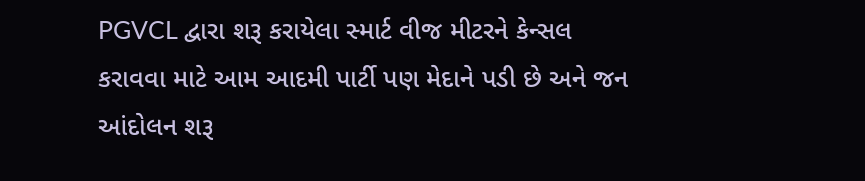PGVCL દ્વારા શરૂ કરાયેલા સ્માર્ટ વીજ મીટરને કેન્સલ કરાવવા માટે આમ આદમી પાર્ટી પણ મેદાને પડી છે અને જન આંદોલન શરૂ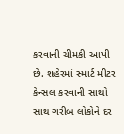કરવાની ચીમકી આપી છે. શહેરમાં સ્માર્ટ મીટર કેન્સલ કરવાની સાથો સાથ ગરીબ લોકોને દર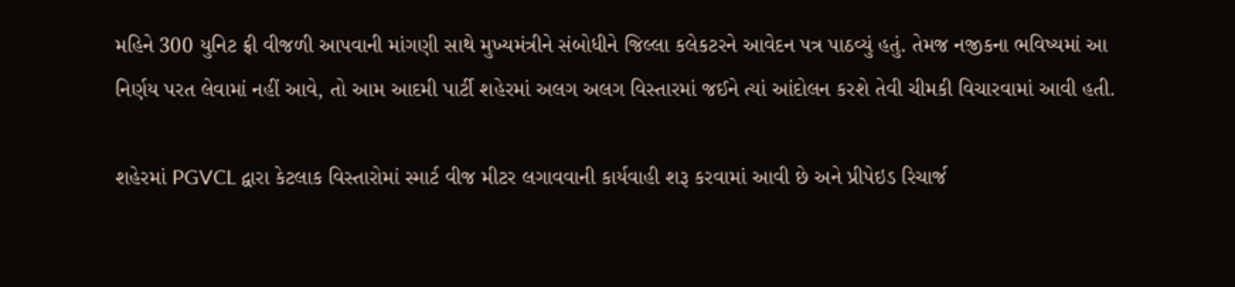મહિને 300 યુનિટ ફ્રી વીજળી આપવાની માંગણી સાથે મુખ્યમંત્રીને સંબોધીને જિલ્લા કલેકટરને આવેદન પત્ર પાઠવ્યું હતું. તેમજ નજીકના ભવિષ્યમાં આ નિર્ણય પરત લેવામાં નહીં આવે, તો આમ આદમી પાર્ટી શહેરમાં અલગ અલગ વિસ્તારમાં જઈને ત્યાં આંદોલન કરશે તેવી ચીમકી વિચારવામાં આવી હતી.

શહેરમાં PGVCL દ્વારા કેટલાક વિસ્તારોમાં સ્માર્ટ વીજ મીટર લગાવવાની કાર્યવાહી શરૂ કરવામાં આવી છે અને પ્રીપેઇડ રિચાર્જ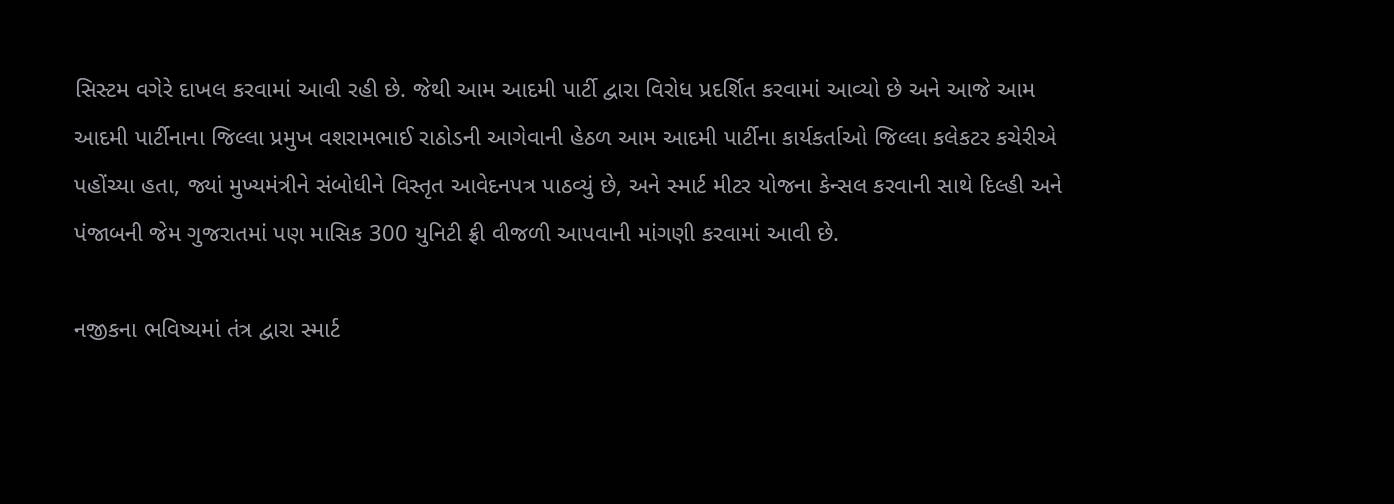સિસ્ટમ વગેરે દાખલ કરવામાં આવી રહી છે. જેથી આમ આદમી પાર્ટી દ્વારા વિરોધ પ્રદર્શિત કરવામાં આવ્યો છે અને આજે આમ આદમી પાર્ટીનાના જિલ્લા પ્રમુખ વશરામભાઈ રાઠોડની આગેવાની હેઠળ આમ આદમી પાર્ટીના કાર્યકર્તાઓ જિલ્લા કલેકટર કચેરીએ પહોંચ્યા હતા, જ્યાં મુખ્યમંત્રીને સંબોધીને વિસ્તૃત આવેદનપત્ર પાઠવ્યું છે, અને સ્માર્ટ મીટર યોજના કેન્સલ કરવાની સાથે દિલ્હી અને પંજાબની જેમ ગુજરાતમાં પણ માસિક 300 યુનિટી ફ્રી વીજળી આપવાની માંગણી કરવામાં આવી છે.

નજીકના ભવિષ્યમાં તંત્ર દ્વારા સ્માર્ટ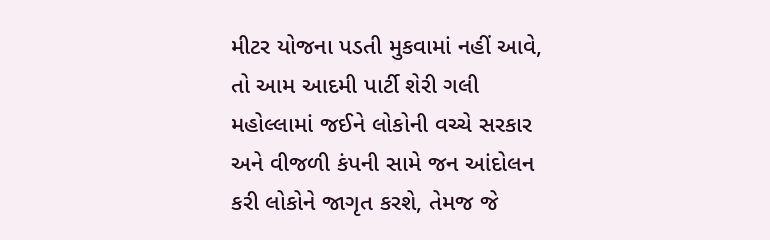મીટર યોજના પડતી મુકવામાં નહીં આવે, તો આમ આદમી પાર્ટી શેરી ગલી મહોલ્લામાં જઈને લોકોની વચ્ચે સરકાર અને વીજળી કંપની સામે જન આંદોલન કરી લોકોને જાગૃત કરશે, તેમજ જે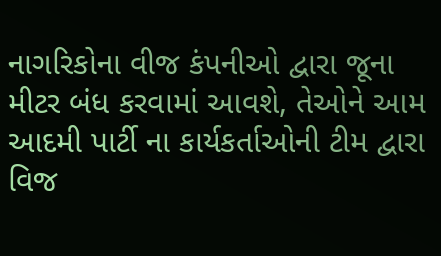નાગરિકોના વીજ કંપનીઓ દ્વારા જૂના મીટર બંધ કરવામાં આવશે, તેઓને આમ આદમી પાર્ટી ના કાર્યકર્તાઓની ટીમ દ્વારા વિજ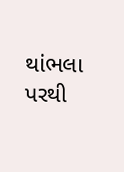થાંભલા પરથી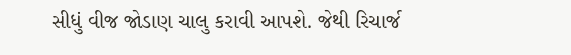સીધું વીજ જોડાણ ચાલુ કરાવી આપશે. જેથી રિચાર્જ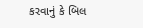કરવાનું કે બિલ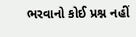ભરવાનો કોઈ પ્રશ્ન નહીં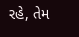રહે, તેમ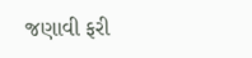જણાવી ફરી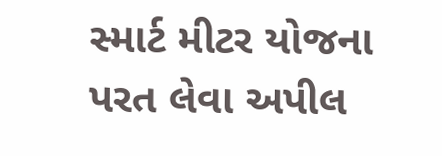સ્માર્ટ મીટર યોજના પરત લેવા અપીલ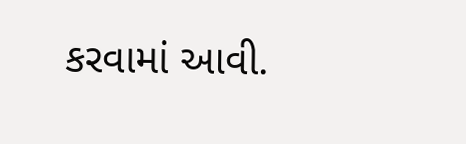કરવામાં આવી.